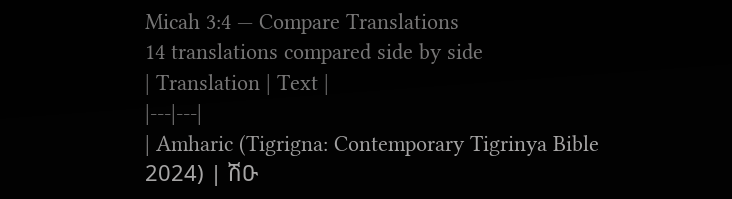Micah 3:4 — Compare Translations
14 translations compared side by side
| Translation | Text |
|---|---|
| Amharic (Tigrigna: Contemporary Tigrinya Bible 2024) | ሽዑ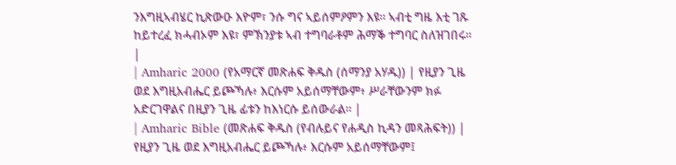ንእግዚኣብሄር ኪጽውዑ እዮም፣ ንሱ ግና ኣይሰምዖምን እዩ። ኣብቲ ግዜ እቲ ገጹ ከይተረፈ ክሓብኦም እዩ፣ ምኽንያቱ ኣብ ተግባራቶም ሕማቕ ተግባር ስለዝገበሩ። |
| Amharic 2000 (የአማርኛ መጽሐፍ ቅዱስ (ሰማንያ አሃዱ)) | የዚያን ጊዜ ወደ እግዚአብሔር ይጮኻሉ፥ እርሱም አይሰማቸውም፥ ሥራቸውንም ክፉ አድርገዋልና በዚያን ጊዜ ፊቱን ከእነርሱ ይሰውራል። |
| Amharic Bible (መጽሐፍ ቅዱስ (የብሉይና የሐዲስ ኪዳን መጻሕፍት)) | የዚያን ጊዜ ወደ እግዚአብሔር ይጮኻሉ፥ እርሱም አይሰማቸውም፤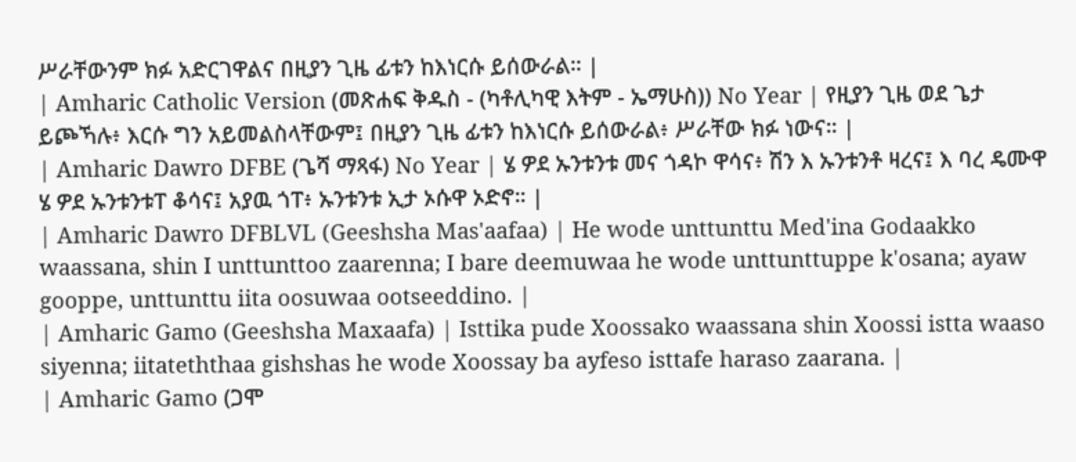ሥራቸውንም ክፉ አድርገዋልና በዚያን ጊዜ ፊቱን ከእነርሱ ይሰውራል። |
| Amharic Catholic Version (መጽሐፍ ቅዱስ - (ካቶሊካዊ እትም - ኤማሁስ)) No Year | የዚያን ጊዜ ወደ ጌታ ይጮኻሉ፥ እርሱ ግን አይመልስላቸውም፤ በዚያን ጊዜ ፊቱን ከእነርሱ ይሰውራል፥ ሥራቸው ክፉ ነውና። |
| Amharic Dawro DFBE (ጌሻ ማጻፋ) No Year | ሄ ዎደ ኡንቱንቱ መና ጎዳኮ ዋሳና፥ ሽን እ ኡንቱንቶ ዛረና፤ እ ባረ ዴሙዋ ሄ ዎደ ኡንቱንቱፐ ቆሳና፤ አያዉ ጎፐ፥ ኡንቱንቱ ኢታ ኦሱዋ ኦድኖ። |
| Amharic Dawro DFBLVL (Geeshsha Mas'aafaa) | He wode unttunttu Med'ina Godaakko waassana, shin I unttunttoo zaarenna; I bare deemuwaa he wode unttunttuppe k'osana; ayaw gooppe, unttunttu iita oosuwaa ootseeddino. |
| Amharic Gamo (Geeshsha Maxaafa) | Isttika pude Xoossako waassana shin Xoossi istta waaso siyenna; iitateththaa gishshas he wode Xoossay ba ayfeso isttafe haraso zaarana. |
| Amharic Gamo (ጋሞ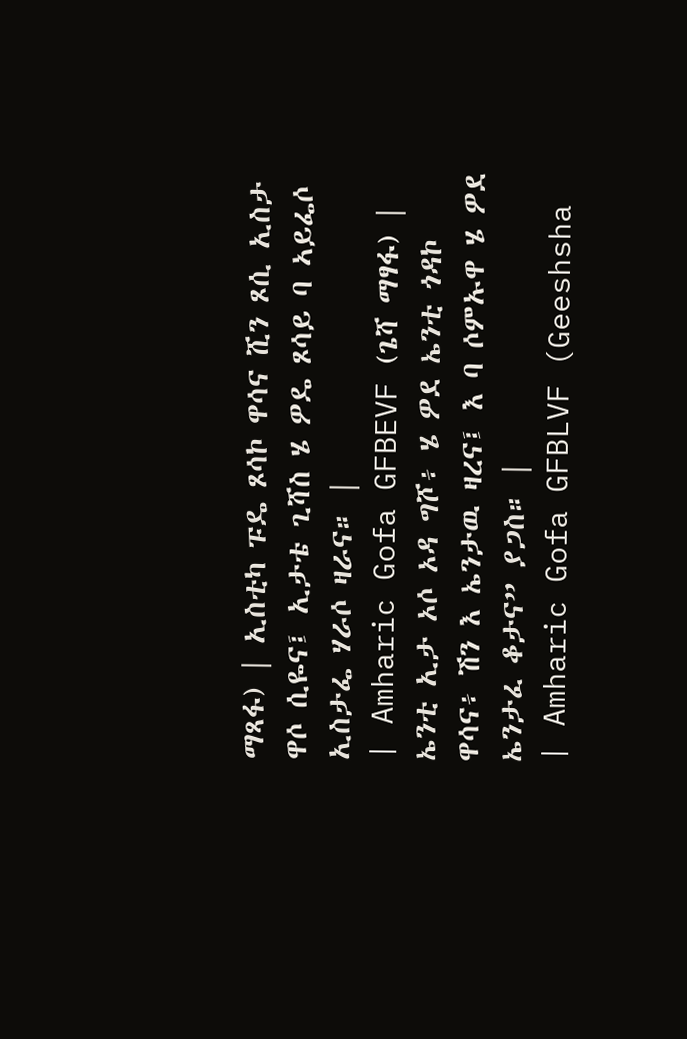ማጻፋ) | ኢስቲካ ፑዴ ጾሳኮ ዋሳና ሺን ጾሲ ኢስታ ዋሶ ሲዬና፤ ኢታቴ ጊሻስ ሄ ዎዴ ጾሳይ ባ ኣይፌሶ ኢስታፌ ሃራሶ ዛራና። |
| Amharic Gofa GFBEVF (ጌሻ ማፃፋ) | ኤንቲ ኢታ ኦሶ ኦዳ ግሾ፥ ሄ ዎደ ኤንቲ ጎዳኮ ዋሳና፥ ሽን እ ኤንታዉ ዛረና፤ እ ባ ሶምኡዋ ሄ ዎደ ኤንታፈ ቆታና” ያጋስ። |
| Amharic Gofa GFBLVF (Geeshsha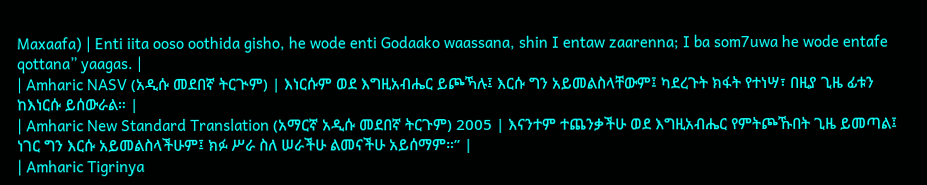Maxaafa) | Enti iita ooso oothida gisho, he wode enti Godaako waassana, shin I entaw zaarenna; I ba som7uwa he wode entafe qottana” yaagas. |
| Amharic NASV (አዲሱ መደበኛ ትርጒም) | እነርሱም ወደ እግዚአብሔር ይጮኻሉ፤ እርሱ ግን አይመልስላቸውም፤ ካደረጉት ክፋት የተነሣ፣ በዚያ ጊዜ ፊቱን ከእነርሱ ይሰውራል። |
| Amharic New Standard Translation (አማርኛ አዲሱ መደበኛ ትርጉም) 2005 | እናንተም ተጨንቃችሁ ወደ እግዚአብሔር የምትጮኹበት ጊዜ ይመጣል፤ ነገር ግን እርሱ አይመልስላችሁም፤ ክፉ ሥራ ስለ ሠራችሁ ልመናችሁ አይሰማም።” |
| Amharic Tigrinya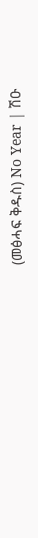(መፅሓፍ ቅዱስ) No Year | ሽዑ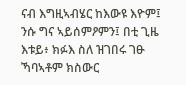ናብ እግዚኣብሄር ከእውዩ እዮም፤ ንሱ ግና ኣይሰምዖምን፤ በቲ ጊዜ እቱይ፥ ክፉእ ስለ ዝገበሩ ገፁ ኻባኣቶም ክስውር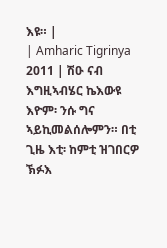እዩ። |
| Amharic Tigrinya 2011 | ሽዑ ናብ እግዚኣብሄር ኬእውዩ እዮም፡ ንሱ ግና ኣይኪመልሰሎምን። በቲ ጊዜ እቲ፡ ከምቲ ዝገበርዎ ኽፉእ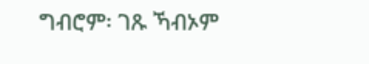ግብሮም፡ ገጹ ኻብኦም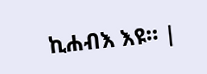ኪሐብእ እዩ። |